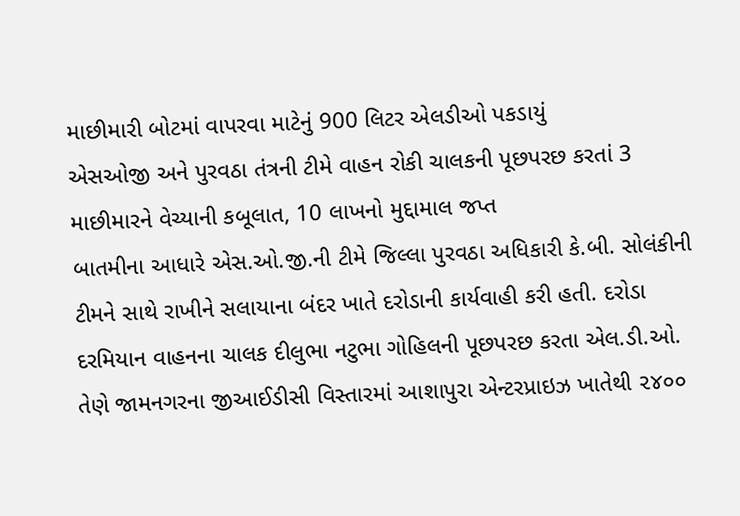માછીમારી બોટમાં વાપરવા માટેનું 900 લિટર એલડીઓ પકડાયું
એસઓજી અને પુરવઠા તંત્રની ટીમે વાહન રોકી ચાલકની પૂછપરછ કરતાં 3 માછીમારને વેચ્યાની કબૂલાત, 10 લાખનો મુદ્દામાલ જપ્ત
બાતમીના આધારે એસ.ઓ.જી.ની ટીમે જિલ્લા પુરવઠા અધિકારી કે.બી. સોલંકીની ટીમને સાથે રાખીને સલાયાના બંદર ખાતે દરોડાની કાર્યવાહી કરી હતી. દરોડા દરમિયાન વાહનના ચાલક દીલુભા નટુભા ગોહિલની પૂછપરછ કરતા એલ.ડી.ઓ. તેણે જામનગરના જીઆઈડીસી વિસ્તારમાં આશાપુરા એન્ટરપ્રાઇઝ ખાતેથી ૨૪૦૦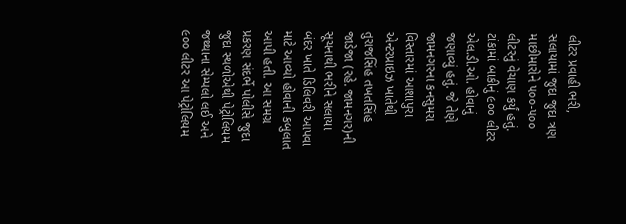લીટર પ્રવાહી ભરી, સલાયામાં જુદા જુદા ત્રણ માછીમારોને ૫૦૦-૫૦૦ લીટરનું વેચાણ કર્યું હતું. ટાંકામાં બાકીનું ૯૦૦ લીટર એલ.ડી.ઓ. હોવાનું જણાવ્યું હતું. જે તેણે જામનગરના કનસુમરા વિસ્તારમાં આશાપુરા એન્ટરપ્રાઇઝ ખાતેથી તુરાજસિંહ તખતસિંહ જાડેજા (રહે. જામનગર)ની સૂચનાથી ભરીને સલાયા બંદર ખાતે ડિલિવરી આપવા માટે આવ્યો હોવાની કબુલાત આપી હતી. આ સમગ્ર પ્રકરણ સંદર્ભે પોલીસે જુદા જુદા સ્થળોએથી પેટ્રોલિયમ જથ્થાના સેમ્પલો લઈ અને ૯૦૦ લીટર આ પેટ્રોલિયમ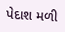પેદાશ મળી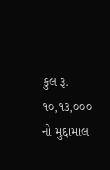કુલ રૂ. ૧૦,૧૩,૦૦૦ નો મુદ્દામાલ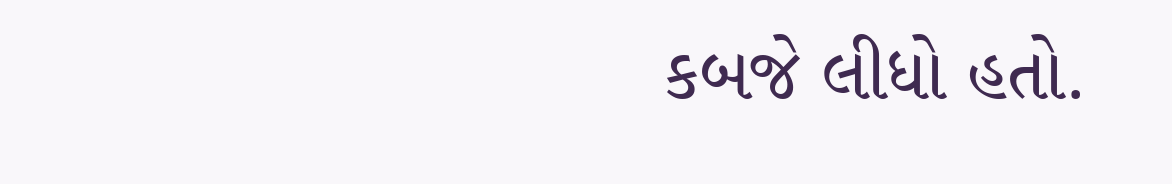કબજે લીધો હતો.